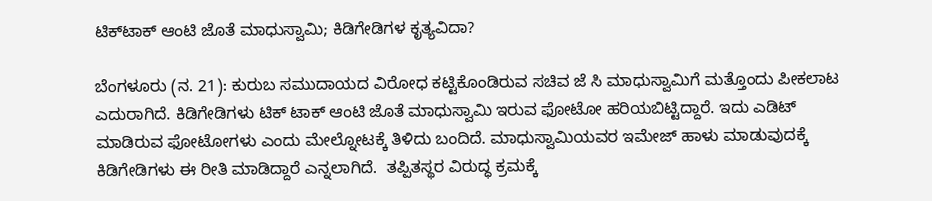ಟಿಕ್‌ಟಾಕ್ ಆಂಟಿ ಜೊತೆ ಮಾಧುಸ್ವಾಮಿ; ಕಿಡಿಗೇಡಿಗಳ ಕೃತ್ಯವಿದಾ?

ಬೆಂಗಳೂರು (ನ. 21): ಕುರುಬ ಸಮುದಾಯದ ವಿರೋಧ ಕಟ್ಟಿಕೊಂಡಿರುವ ಸಚಿವ ಜೆ ಸಿ ಮಾಧುಸ್ವಾಮಿಗೆ ಮತ್ತೊಂದು ಪೀಕಲಾಟ ಎದುರಾಗಿದೆ. ಕಿಡಿಗೇಡಿಗಳು ಟಿಕ್ ಟಾಕ್ ಆಂಟಿ ಜೊತೆ ಮಾಧುಸ್ವಾಮಿ ಇರುವ ಫೋಟೋ ಹರಿಯಬಿಟ್ಟಿದ್ದಾರೆ. ಇದು ಎಡಿಟ್ ಮಾಡಿರುವ ಫೋಟೋಗಳು ಎಂದು ಮೇಲ್ನೋಟಕ್ಕೆ ತಿಳಿದು ಬಂದಿದೆ. ಮಾಧುಸ್ವಾಮಿಯವರ ಇಮೇಜ್ ಹಾಳು ಮಾಡುವುದಕ್ಕೆ ಕಿಡಿಗೇಡಿಗಳು ಈ ರೀತಿ ಮಾಡಿದ್ದಾರೆ ಎನ್ನಲಾಗಿದೆ.  ತಪ್ಪಿತಸ್ಥರ ವಿರುದ್ಧ ಕ್ರಮಕ್ಕೆ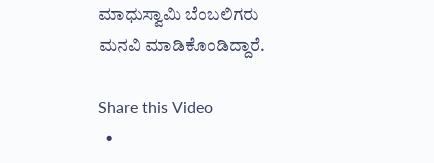ಮಾಧುಸ್ವಾಮಿ ಬೆಂಬಲಿಗರು ಮನವಿ ಮಾಡಿಕೊಂಡಿದ್ದಾರೆ.

Share this Video
  •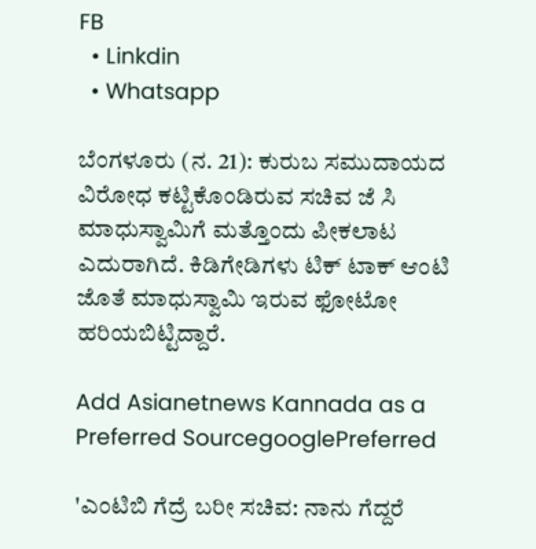FB
  • Linkdin
  • Whatsapp

ಬೆಂಗಳೂರು (ನ. 21): ಕುರುಬ ಸಮುದಾಯದ ವಿರೋಧ ಕಟ್ಟಿಕೊಂಡಿರುವ ಸಚಿವ ಜೆ ಸಿ ಮಾಧುಸ್ವಾಮಿಗೆ ಮತ್ತೊಂದು ಪೀಕಲಾಟ ಎದುರಾಗಿದೆ. ಕಿಡಿಗೇಡಿಗಳು ಟಿಕ್ ಟಾಕ್ ಆಂಟಿ ಜೊತೆ ಮಾಧುಸ್ವಾಮಿ ಇರುವ ಫೋಟೋ ಹರಿಯಬಿಟ್ಟಿದ್ದಾರೆ.

Add Asianetnews Kannada as a Preferred SourcegooglePreferred

'ಎಂಟಿಬಿ ಗೆದ್ರೆ ಬರೀ ಸಚಿವ: ನಾನು ಗೆದ್ದರೆ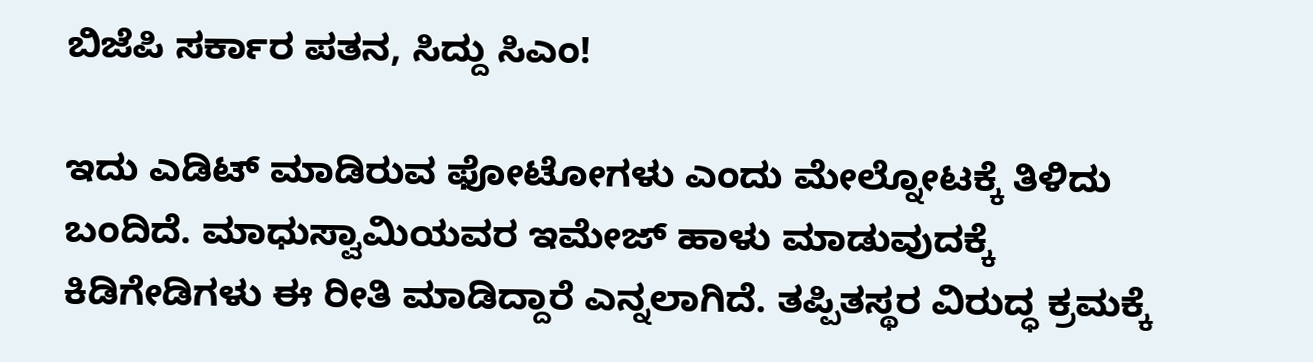ಬಿಜೆಪಿ ಸರ್ಕಾರ ಪತನ, ಸಿದ್ದು ಸಿಎಂ!

ಇದು ಎಡಿಟ್ ಮಾಡಿರುವ ಫೋಟೋಗಳು ಎಂದು ಮೇಲ್ನೋಟಕ್ಕೆ ತಿಳಿದು ಬಂದಿದೆ. ಮಾಧುಸ್ವಾಮಿಯವರ ಇಮೇಜ್ ಹಾಳು ಮಾಡುವುದಕ್ಕೆ ಕಿಡಿಗೇಡಿಗಳು ಈ ರೀತಿ ಮಾಡಿದ್ದಾರೆ ಎನ್ನಲಾಗಿದೆ. ತಪ್ಪಿತಸ್ಥರ ವಿರುದ್ಧ ಕ್ರಮಕ್ಕೆ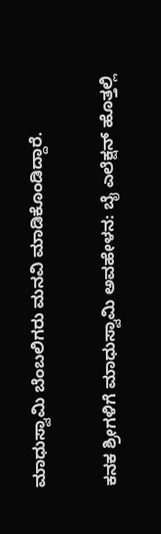ಮಾಧುಸ್ವಾಮಿ ಬೆಂಬಲಿಗರು ಮನವಿ ಮಾಡಿಕೊಂಡಿದ್ದಾರೆ.

ಕನಕ ಶ್ರೀಗಳಿಗೆ ಮಾಧುಸ್ವಾಮಿ ಅವಹೇಳನ: ಬೈ ಎಲೆಕ್ಷನ್ ಹೊತ್ತಲ್ಲಿ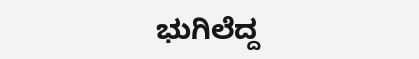ಭುಗಿಲೆದ್ದ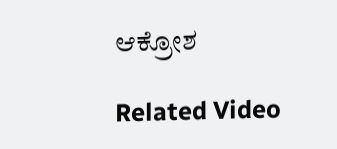ಆಕ್ರೋಶ

Related Video